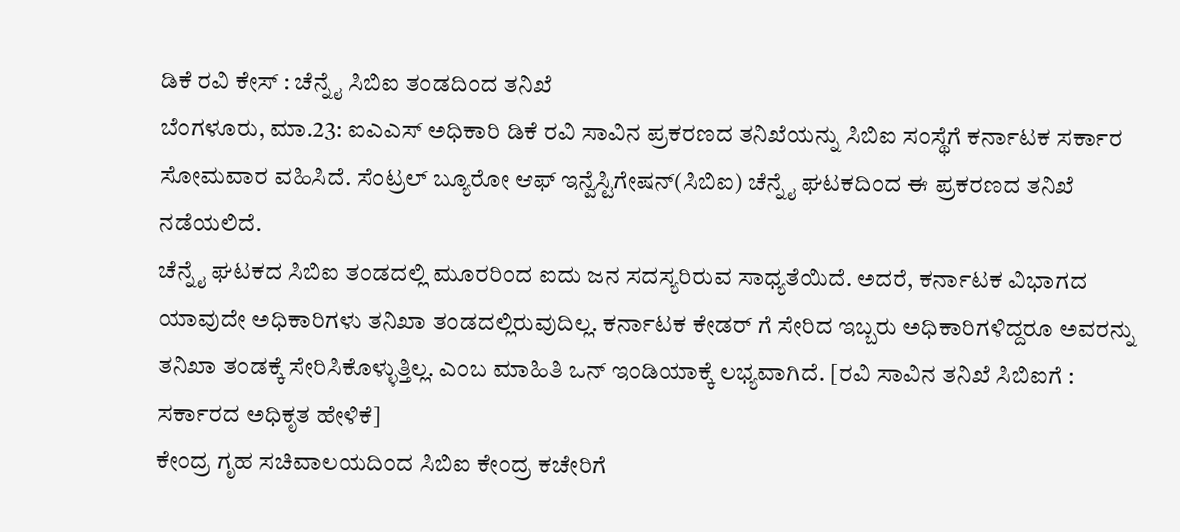ಡಿಕೆ ರವಿ ಕೇಸ್ : ಚೆನ್ನೈ ಸಿಬಿಐ ತಂಡದಿಂದ ತನಿಖೆ
ಬೆಂಗಳೂರು, ಮಾ.23: ಐಎಎಸ್ ಅಧಿಕಾರಿ ಡಿಕೆ ರವಿ ಸಾವಿನ ಪ್ರಕರಣದ ತನಿಖೆಯನ್ನು ಸಿಬಿಐ ಸಂಸ್ಥೆಗೆ ಕರ್ನಾಟಕ ಸರ್ಕಾರ ಸೋಮವಾರ ವಹಿಸಿದೆ. ಸೆಂಟ್ರಲ್ ಬ್ಯೂರೋ ಆಫ್ ಇನ್ವೆಸ್ಟಿಗೇಷನ್(ಸಿಬಿಐ) ಚೆನ್ನೈ ಘಟಕದಿಂದ ಈ ಪ್ರಕರಣದ ತನಿಖೆ ನಡೆಯಲಿದೆ.
ಚೆನ್ನೈ ಘಟಕದ ಸಿಬಿಐ ತಂಡದಲ್ಲಿ ಮೂರರಿಂದ ಐದು ಜನ ಸದಸ್ಯರಿರುವ ಸಾಧ್ಯತೆಯಿದೆ. ಅದರೆ, ಕರ್ನಾಟಕ ವಿಭಾಗದ ಯಾವುದೇ ಅಧಿಕಾರಿಗಳು ತನಿಖಾ ತಂಡದಲ್ಲಿರುವುದಿಲ್ಲ. ಕರ್ನಾಟಕ ಕೇಡರ್ ಗೆ ಸೇರಿದ ಇಬ್ಬರು ಅಧಿಕಾರಿಗಳಿದ್ದರೂ ಅವರನ್ನು ತನಿಖಾ ತಂಡಕ್ಕೆ ಸೇರಿಸಿಕೊಳ್ಳುತ್ತಿಲ್ಲ. ಎಂಬ ಮಾಹಿತಿ ಒನ್ ಇಂಡಿಯಾಕ್ಕೆ ಲಭ್ಯವಾಗಿದೆ. [ರವಿ ಸಾವಿನ ತನಿಖೆ ಸಿಬಿಐಗೆ : ಸರ್ಕಾರದ ಅಧಿಕೃತ ಹೇಳಿಕೆ]
ಕೇಂದ್ರ ಗೃಹ ಸಚಿವಾಲಯದಿಂದ ಸಿಬಿಐ ಕೇಂದ್ರ ಕಚೇರಿಗೆ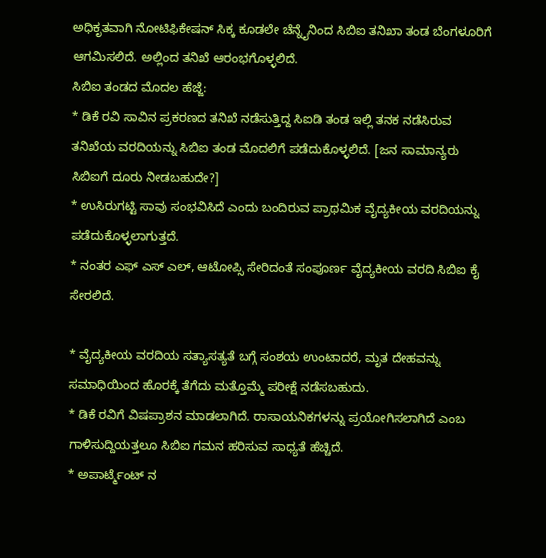ಅಧಿಕೃತವಾಗಿ ನೋಟಿಫಿಕೇಷನ್ ಸಿಕ್ಕ ಕೂಡಲೇ ಚೆನ್ನೈನಿಂದ ಸಿಬಿಐ ತನಿಖಾ ತಂಡ ಬೆಂಗಳೂರಿಗೆ ಆಗಮಿಸಲಿದೆ. ಅಲ್ಲಿಂದ ತನಿಖೆ ಆರಂಭಗೊಳ್ಳಲಿದೆ.
ಸಿಬಿಐ ತಂಡದ ಮೊದಲ ಹೆಜ್ಜೆ:
* ಡಿಕೆ ರವಿ ಸಾವಿನ ಪ್ರಕರಣದ ತನಿಖೆ ನಡೆಸುತ್ತಿದ್ದ ಸಿಐಡಿ ತಂಡ ಇಲ್ಲಿ ತನಕ ನಡೆಸಿರುವ ತನಿಖೆಯ ವರದಿಯನ್ನು ಸಿಬಿಐ ತಂಡ ಮೊದಲಿಗೆ ಪಡೆದುಕೊಳ್ಳಲಿದೆ. [ಜನ ಸಾಮಾನ್ಯರು ಸಿಬಿಐಗೆ ದೂರು ನೀಡಬಹುದೇ?]
* ಉಸಿರುಗಟ್ಟಿ ಸಾವು ಸಂಭವಿಸಿದೆ ಎಂದು ಬಂದಿರುವ ಪ್ರಾಥಮಿಕ ವೈದ್ಯಕೀಯ ವರದಿಯನ್ನು ಪಡೆದುಕೊಳ್ಳಲಾಗುತ್ತದೆ.
* ನಂತರ ಎಫ್ ಎಸ್ ಎಲ್, ಆಟೋಪ್ಸಿ ಸೇರಿದಂತೆ ಸಂಪೂರ್ಣ ವೈದ್ಯಕೀಯ ವರದಿ ಸಿಬಿಐ ಕೈ ಸೇರಲಿದೆ.

* ವೈದ್ಯಕೀಯ ವರದಿಯ ಸತ್ಯಾಸತ್ಯತೆ ಬಗ್ಗೆ ಸಂಶಯ ಉಂಟಾದರೆ, ಮೃತ ದೇಹವನ್ನು ಸಮಾಧಿಯಿಂದ ಹೊರಕ್ಕೆ ತೆಗೆದು ಮತ್ತೊಮ್ಮೆ ಪರೀಕ್ಷೆ ನಡೆಸಬಹುದು.
* ಡಿಕೆ ರವಿಗೆ ವಿಷಪ್ರಾಶನ ಮಾಡಲಾಗಿದೆ. ರಾಸಾಯನಿಕಗಳನ್ನು ಪ್ರಯೋಗಿಸಲಾಗಿದೆ ಎಂಬ ಗಾಳಿಸುದ್ದಿಯತ್ತಲೂ ಸಿಬಿಐ ಗಮನ ಹರಿಸುವ ಸಾಧ್ಯತೆ ಹೆಚ್ಚಿದೆ.
* ಅಪಾರ್ಟ್ಮೆಂಟ್ ನ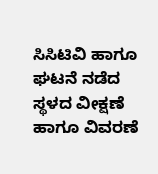ಸಿಸಿಟಿವಿ ಹಾಗೂ ಘಟನೆ ನಡೆದ ಸ್ಥಳದ ವೀಕ್ಷಣೆ ಹಾಗೂ ವಿವರಣೆ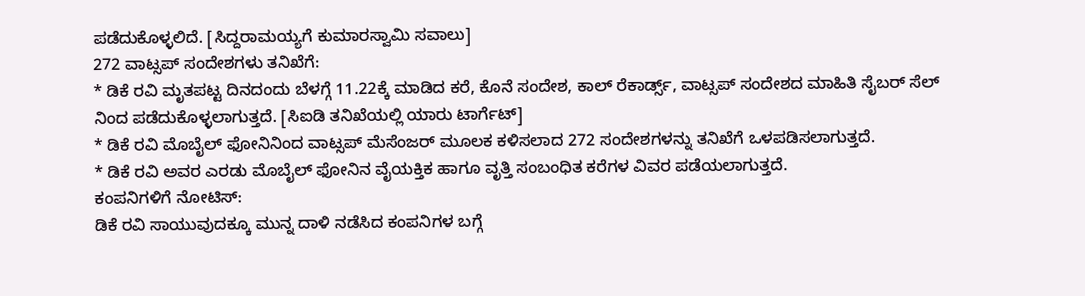ಪಡೆದುಕೊಳ್ಳಲಿದೆ. [ಸಿದ್ದರಾಮಯ್ಯಗೆ ಕುಮಾರಸ್ವಾಮಿ ಸವಾಲು]
272 ವಾಟ್ಸಪ್ ಸಂದೇಶಗಳು ತನಿಖೆಗೆ:
* ಡಿಕೆ ರವಿ ಮೃತಪಟ್ಟ ದಿನದಂದು ಬೆಳಗ್ಗೆ 11.22ಕ್ಕೆ ಮಾಡಿದ ಕರೆ, ಕೊನೆ ಸಂದೇಶ, ಕಾಲ್ ರೆಕಾರ್ಡ್ಸ್, ವಾಟ್ಸಪ್ ಸಂದೇಶದ ಮಾಹಿತಿ ಸೈಬರ್ ಸೆಲ್ ನಿಂದ ಪಡೆದುಕೊಳ್ಳಲಾಗುತ್ತದೆ. [ಸಿಐಡಿ ತನಿಖೆಯಲ್ಲಿ ಯಾರು ಟಾರ್ಗೆಟ್]
* ಡಿಕೆ ರವಿ ಮೊಬೈಲ್ ಫೋನಿನಿಂದ ವಾಟ್ಸಪ್ ಮೆಸೆಂಜರ್ ಮೂಲಕ ಕಳಿಸಲಾದ 272 ಸಂದೇಶಗಳನ್ನು ತನಿಖೆಗೆ ಒಳಪಡಿಸಲಾಗುತ್ತದೆ.
* ಡಿಕೆ ರವಿ ಅವರ ಎರಡು ಮೊಬೈಲ್ ಫೋನಿನ ವೈಯಕ್ತಿಕ ಹಾಗೂ ವೃತ್ತಿ ಸಂಬಂಧಿತ ಕರೆಗಳ ವಿವರ ಪಡೆಯಲಾಗುತ್ತದೆ.
ಕಂಪನಿಗಳಿಗೆ ನೋಟಿಸ್:
ಡಿಕೆ ರವಿ ಸಾಯುವುದಕ್ಕೂ ಮುನ್ನ ದಾಳಿ ನಡೆಸಿದ ಕಂಪನಿಗಳ ಬಗ್ಗೆ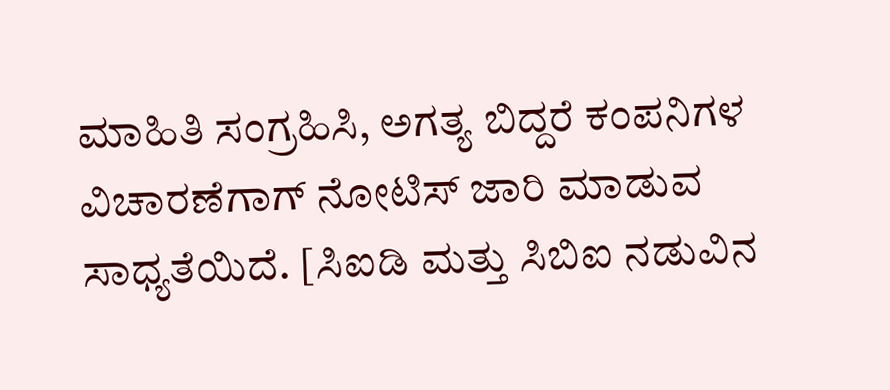ಮಾಹಿತಿ ಸಂಗ್ರಹಿಸಿ, ಅಗತ್ಯ ಬಿದ್ದರೆ ಕಂಪನಿಗಳ ವಿಚಾರಣೆಗಾಗ್ ನೋಟಿಸ್ ಜಾರಿ ಮಾಡುವ ಸಾಧ್ಯತೆಯಿದೆ. [ಸಿಐಡಿ ಮತ್ತು ಸಿಬಿಐ ನಡುವಿನ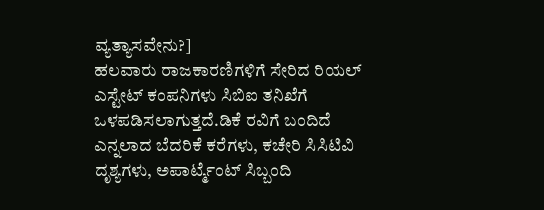ವ್ಯತ್ಯಾಸವೇನು?]
ಹಲವಾರು ರಾಜಕಾರಣಿಗಳಿಗೆ ಸೇರಿದ ರಿಯಲ್ ಎಸ್ಟೇಟ್ ಕಂಪನಿಗಳು ಸಿಬಿಐ ತನಿಖೆಗೆ ಒಳಪಡಿಸಲಾಗುತ್ತದೆ.ಡಿಕೆ ರವಿಗೆ ಬಂದಿದೆ ಎನ್ನಲಾದ ಬೆದರಿಕೆ ಕರೆಗಳು, ಕಚೇರಿ ಸಿಸಿಟಿವಿ ದೃಶ್ಯಗಳು, ಅಪಾರ್ಟ್ಮೆಂಟ್ ಸಿಬ್ಬಂದಿ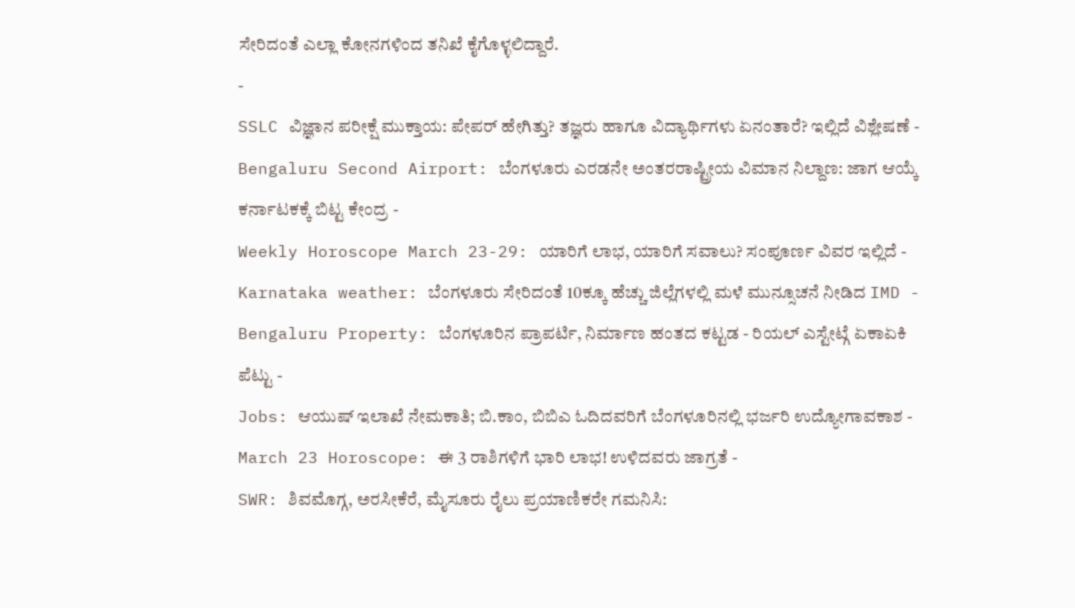ಸೇರಿದಂತೆ ಎಲ್ಲಾ ಕೋನಗಳಿಂದ ತನಿಖೆ ಕೈಗೊಳ್ಳಲಿದ್ದಾರೆ.
-
SSLC ವಿಜ್ಞಾನ ಪರೀಕ್ಷೆ ಮುಕ್ತಾಯ: ಪೇಪರ್ ಹೇಗಿತ್ತು? ತಜ್ಞರು ಹಾಗೂ ವಿದ್ಯಾರ್ಥಿಗಳು ಏನಂತಾರೆ? ಇಲ್ಲಿದೆ ವಿಶ್ಲೇಷಣೆ -
Bengaluru Second Airport: ಬೆಂಗಳೂರು ಎರಡನೇ ಅಂತರರಾಷ್ಟ್ರೀಯ ವಿಮಾನ ನಿಲ್ದಾಣ: ಜಾಗ ಆಯ್ಕೆ ಕರ್ನಾಟಕಕ್ಕೆ ಬಿಟ್ಟ ಕೇಂದ್ರ -
Weekly Horoscope March 23-29: ಯಾರಿಗೆ ಲಾಭ, ಯಾರಿಗೆ ಸವಾಲು? ಸಂಪೂರ್ಣ ವಿವರ ಇಲ್ಲಿದೆ -
Karnataka weather: ಬೆಂಗಳೂರು ಸೇರಿದಂತೆ 10ಕ್ಕೂ ಹೆಚ್ಚು ಜಿಲ್ಲೆಗಳಲ್ಲಿ ಮಳೆ ಮುನ್ಸೂಚನೆ ನೀಡಿದ IMD -
Bengaluru Property: ಬೆಂಗಳೂರಿನ ಪ್ರಾಪರ್ಟಿ, ನಿರ್ಮಾಣ ಹಂತದ ಕಟ್ಟಡ - ರಿಯಲ್ ಎಸ್ಟೇಟ್ಗೆ ಏಕಾಏಕಿ ಪೆಟ್ಟು -
Jobs: ಆಯುಷ್ ಇಲಾಖೆ ನೇಮಕಾತಿ; ಬಿ.ಕಾಂ, ಬಿಬಿಎ ಓದಿದವರಿಗೆ ಬೆಂಗಳೂರಿನಲ್ಲಿ ಭರ್ಜರಿ ಉದ್ಯೋಗಾವಕಾಶ -
March 23 Horoscope: ಈ 3 ರಾಶಿಗಳಿಗೆ ಭಾರಿ ಲಾಭ! ಉಳಿದವರು ಜಾಗ್ರತೆ -
SWR: ಶಿವಮೊಗ್ಗ, ಅರಸೀಕೆರೆ, ಮೈಸೂರು ರೈಲು ಪ್ರಯಾಣಿಕರೇ ಗಮನಿಸಿ: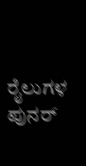ರೈಲುಗಳ ಪುನರ್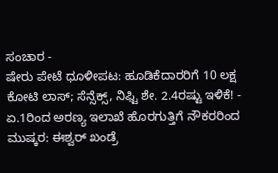ಸಂಚಾರ -
ಷೇರು ಪೇಟೆ ಧೂಳೀಪಟ: ಹೂಡಿಕೆದಾರರಿಗೆ 10 ಲಕ್ಷ ಕೋಟಿ ಲಾಸ್; ಸೆನ್ಸೆಕ್ಸ್, ನಿಫ್ಟಿ ಶೇ. 2.4ರಷ್ಟು ಇಳಿಕೆ! -
ಏ.1ರಿಂದ ಅರಣ್ಯ ಇಲಾಖೆ ಹೊರಗುತ್ತಿಗೆ ನೌಕರರಿಂದ ಮುಷ್ಕರ: ಈಶ್ವರ್ ಖಂಡ್ರೆ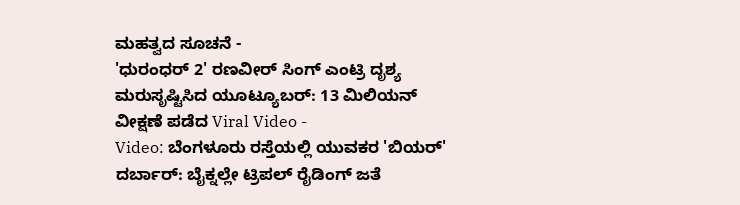ಮಹತ್ವದ ಸೂಚನೆ -
'ಧುರಂಧರ್ 2' ರಣವೀರ್ ಸಿಂಗ್ ಎಂಟ್ರಿ ದೃಶ್ಯ ಮರುಸೃಷ್ಟಿಸಿದ ಯೂಟ್ಯೂಬರ್: 13 ಮಿಲಿಯನ್ ವೀಕ್ಷಣೆ ಪಡೆದ Viral Video -
Video: ಬೆಂಗಳೂರು ರಸ್ತೆಯಲ್ಲಿ ಯುವಕರ 'ಬಿಯರ್' ದರ್ಬಾರ್: ಬೈಕ್ನಲ್ಲೇ ಟ್ರಿಪಲ್ ರೈಡಿಂಗ್ ಜತೆ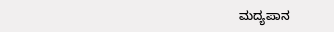ಮದ್ಯಪಾನ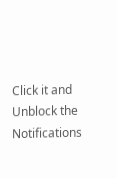Click it and Unblock the Notifications